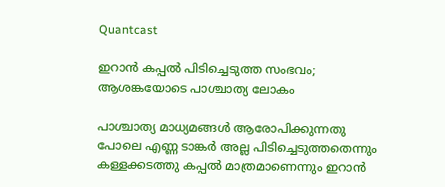Quantcast

ഇറാൻ കപ്പൽ പിടിച്ചെടുത്ത സംഭവം; ആശങ്കയോടെ പാശ്ചാത്യ ലോകം

പാശ്ചാത്യ മാധ്യമങ്ങൾ ആരോപിക്കുന്നതു പോലെ എണ്ണ ടാങ്കർ അല്ല പിടിച്ചെടുത്തതെന്നും കള്ളക്കടത്തു കപ്പൽ മാത്രമാണെന്നും ഇറാൻ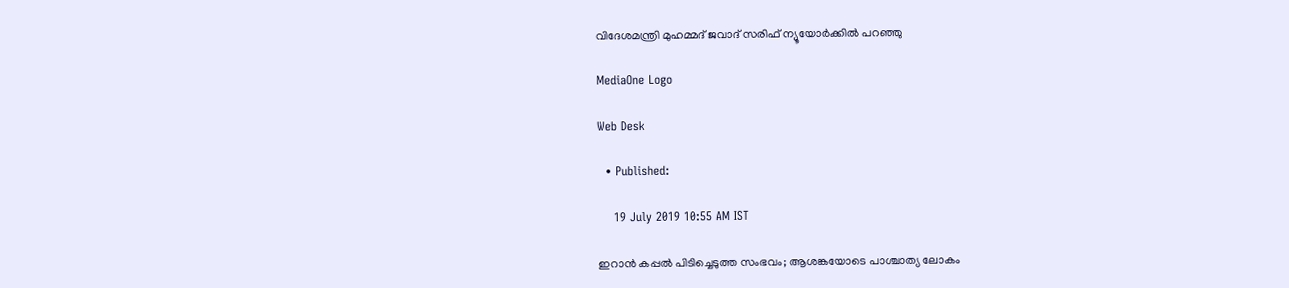വിദേശമന്ത്രി മുഹമ്മദ് ജവാദ് സരിഫ് ന്യൂയോർക്കിൽ പറഞ്ഞു

MediaOne Logo

Web Desk

  • Published:

    19 July 2019 10:55 AM IST

ഇറാൻ കപ്പൽ പിടിച്ചെടുത്ത സംഭവം; ആശങ്കയോടെ പാശ്ചാത്യ ലോകം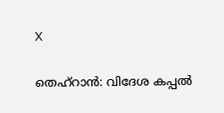X

തെഹ്‌റാൻ: വിദേശ കപ്പൽ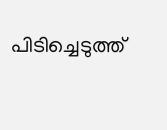പിടിച്ചെടുത്ത്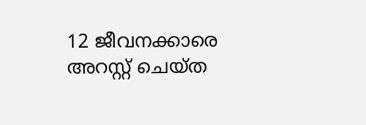12 ജീവനക്കാരെ അറസ്റ്റ് ചെയ്ത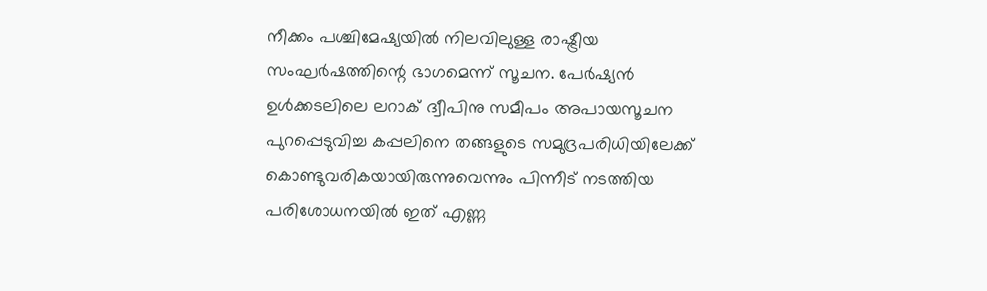നീക്കം പശ്ചിമേഷ്യയിൽ നിലവിലുള്ള രാഷ്ട്രീയ സംഘർഷത്തിന്റെ ഭാഗമെന്ന് സൂചന. പേർഷ്യൻ ഉൾക്കടലിലെ ലറാക് ദ്വീപിനു സമീപം അപായസൂചന പുറപ്പെടുവിച്ച കപ്പലിനെ തങ്ങളുടെ സമുദ്രപരിധിയിലേക്ക് കൊണ്ടുവരികയായിരുന്നുവെന്നും പിന്നീട് നടത്തിയ പരിശോധനയിൽ ഇത് എണ്ണ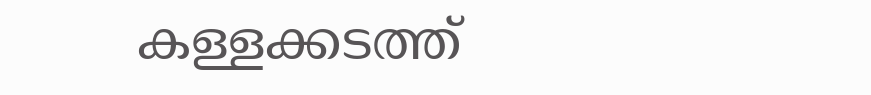കള്ളക്കടത്ത്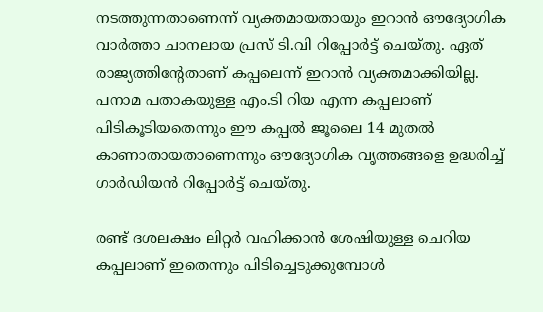നടത്തുന്നതാണെന്ന് വ്യക്തമായതായും ഇറാൻ ഔദ്യോഗിക വാർത്താ ചാനലായ പ്രസ് ടി.വി റിപ്പോർട്ട് ചെയ്തു. ഏത് രാജ്യത്തിന്റേതാണ് കപ്പലെന്ന് ഇറാൻ വ്യക്തമാക്കിയില്ല. പനാമ പതാകയുള്ള എം.ടി റിയ എന്ന കപ്പലാണ് പിടികൂടിയതെന്നും ഈ കപ്പൽ ജൂലൈ 14 മുതൽ കാണാതായതാണെന്നും ഔദ്യോഗിക വൃത്തങ്ങളെ ഉദ്ധരിച്ച് ഗാർഡിയൻ റിപ്പോർട്ട് ചെയ്തു.

രണ്ട് ദശലക്ഷം ലിറ്റർ വഹിക്കാൻ ശേഷിയുള്ള ചെറിയ കപ്പലാണ് ഇതെന്നും പിടിച്ചെടുക്കുമ്പോൾ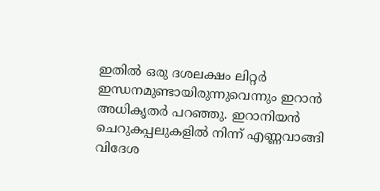ഇതിൽ ഒരു ദശലക്ഷം ലിറ്റർ ഇന്ധനമുണ്ടായിരുന്നുവെന്നും ഇറാൻ അധികൃതർ പറഞ്ഞു. ഇറാനിയൻ ചെറുകപ്പലുകളിൽ നിന്ന് എണ്ണവാങ്ങി വിദേശ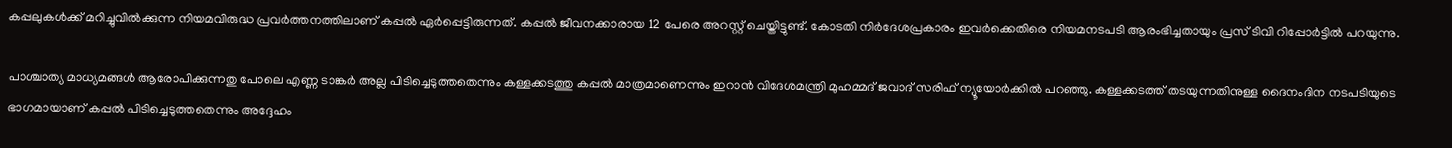കപ്പലുകൾക്ക് മറിച്ചുവിൽക്കുന്ന നിയമവിരുദ്ധ പ്രവർത്തനത്തിലാണ് കപ്പൽ ഏർപ്പെട്ടിരുന്നത്. കപ്പൽ ജീവനക്കാരായ 12 പേരെ അറസ്റ്റ് ചെയ്തിട്ടുണ്ട്. കോടതി നിർദേശപ്രകാരം ഇവർക്കെതിരെ നിയമനടപടി ആരംഭിച്ചതായും പ്രസ് ടിവി റിപ്പോർട്ടിൽ പറയുന്നു.

പാശ്ചാത്യ മാധ്യമങ്ങൾ ആരോപിക്കുന്നതു പോലെ എണ്ണ ടാങ്കർ അല്ല പിടിച്ചെടുത്തതെന്നും കള്ളക്കടത്തു കപ്പൽ മാത്രമാണെന്നും ഇറാൻ വിദേശമന്ത്രി മുഹമ്മദ് ജവാദ് സരിഫ് ന്യൂയോർക്കിൽ പറഞ്ഞു. കള്ളക്കടത്ത് തടയുന്നതിനുള്ള ദൈനംദിന നടപടിയുടെ ഭാഗമായാണ് കപ്പൽ പിടിച്ചെടുത്തതെന്നും അദ്ദേഹം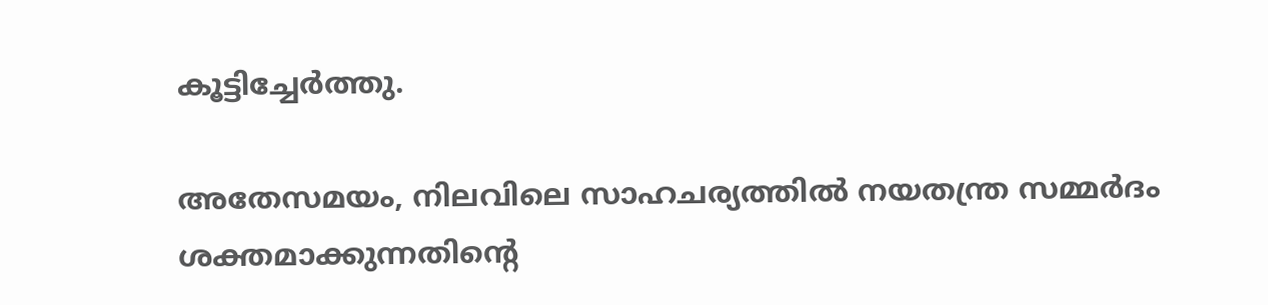കൂട്ടിച്ചേർത്തു.

അതേസമയം, നിലവിലെ സാഹചര്യത്തിൽ നയതന്ത്ര സമ്മർദം ശക്തമാക്കുന്നതിന്റെ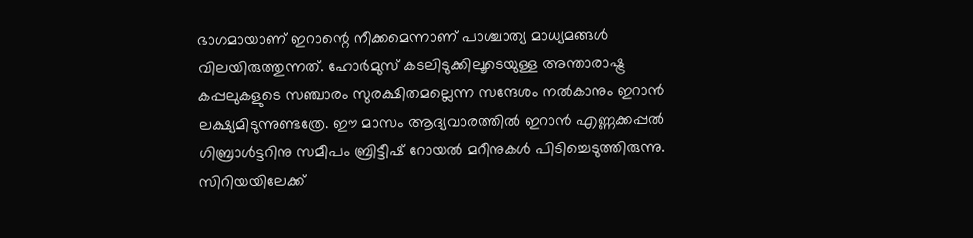ഭാഗമായാണ് ഇറാന്റെ നീക്കമെന്നാണ് പാശ്ചാത്യ മാധ്യമങ്ങൾ വിലയിരുത്തുന്നത്. ഹോർമുസ് കടലിടുക്കിലൂടെയുള്ള അന്താരാഷ്ട്ര കപ്പലുകളുടെ സഞ്ചാരം സുരക്ഷിതമല്ലെന്ന സന്ദേശം നൽകാനും ഇറാൻ ലക്ഷ്യമിടുന്നുണ്ടത്രേ. ഈ മാസം ആദ്യവാരത്തിൽ ഇറാൻ എണ്ണക്കപ്പൽ ഗിബ്രാൾട്ടറിനു സമീപം ബ്രിട്ടീഷ് റോയൽ മറീനുകൾ പിടിച്ചെടുത്തിരുന്നു. സിറിയയിലേക്ക്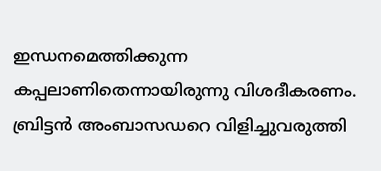ഇന്ധനമെത്തിക്കുന്ന കപ്പലാണിതെന്നായിരുന്നു വിശദീകരണം. ബ്രിട്ടൻ അംബാസഡറെ വിളിച്ചുവരുത്തി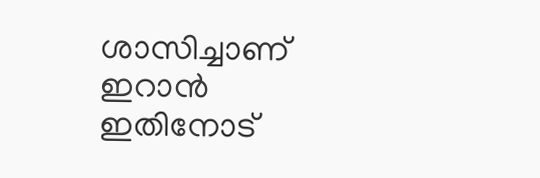ശാസിച്ചാണ് ഇറാൻ ഇതിനോട്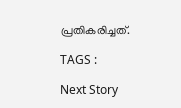പ്രതികരിച്ചത്.

TAGS :

Next Story